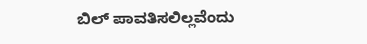ಬಿಲ್ ಪಾವತಿಸಲಿಲ್ಲವೆಂದು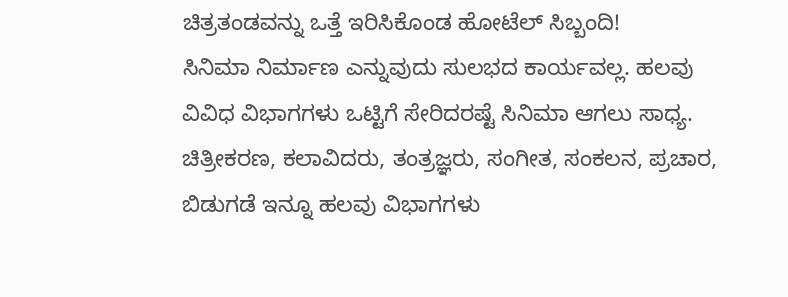ಚಿತ್ರತಂಡವನ್ನು ಒತ್ತೆ ಇರಿಸಿಕೊಂಡ ಹೋಟೆಲ್ ಸಿಬ್ಬಂದಿ!
ಸಿನಿಮಾ ನಿರ್ಮಾಣ ಎನ್ನುವುದು ಸುಲಭದ ಕಾರ್ಯವಲ್ಲ. ಹಲವು ವಿವಿಧ ವಿಭಾಗಗಳು ಒಟ್ಟಿಗೆ ಸೇರಿದರಷ್ಟೆ ಸಿನಿಮಾ ಆಗಲು ಸಾಧ್ಯ. ಚಿತ್ರೀಕರಣ, ಕಲಾವಿದರು, ತಂತ್ರಜ್ಞರು, ಸಂಗೀತ, ಸಂಕಲನ, ಪ್ರಚಾರ, ಬಿಡುಗಡೆ ಇನ್ನೂ ಹಲವು ವಿಭಾಗಗಳು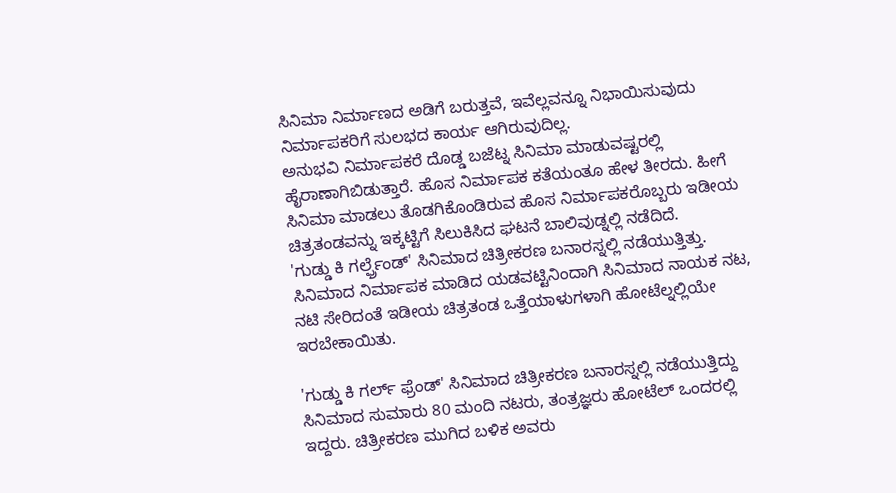ಸಿನಿಮಾ ನಿರ್ಮಾಣದ ಅಡಿಗೆ ಬರುತ್ತವೆ, ಇವೆಲ್ಲವನ್ನೂ ನಿಭಾಯಿಸುವುದು ನಿರ್ಮಾಪಕರಿಗೆ ಸುಲಭದ ಕಾರ್ಯ ಆಗಿರುವುದಿಲ್ಲ.
ಅನುಭವಿ ನಿರ್ಮಾಪಕರೆ ದೊಡ್ಡ ಬಜೆಟ್ನ ಸಿನಿಮಾ ಮಾಡುವಷ್ಟರಲ್ಲಿ ಹೈರಾಣಾಗಿಬಿಡುತ್ತಾರೆ. ಹೊಸ ನಿರ್ಮಾಪಕ ಕತೆಯಂತೂ ಹೇಳ ತೀರದು. ಹೀಗೆ ಸಿನಿಮಾ ಮಾಡಲು ತೊಡಗಿಕೊಂಡಿರುವ ಹೊಸ ನಿರ್ಮಾಪಕರೊಬ್ಬರು ಇಡೀಯ ಚಿತ್ರತಂಡವನ್ನು ಇಕ್ಕಟ್ಟಿಗೆ ಸಿಲುಕಿಸಿದ ಘಟನೆ ಬಾಲಿವುಡ್ನಲ್ಲಿ ನಡೆದಿದೆ.
'ಗುಡ್ಡು ಕಿ ಗರ್ಲ್ಫ್ರೆಂಡ್' ಸಿನಿಮಾದ ಚಿತ್ರೀಕರಣ ಬನಾರಸ್ನಲ್ಲಿ ನಡೆಯುತ್ತಿತ್ತು. ಸಿನಿಮಾದ ನಿರ್ಮಾಪಕ ಮಾಡಿದ ಯಡವಟ್ಟಿನಿಂದಾಗಿ ಸಿನಿಮಾದ ನಾಯಕ ನಟ, ನಟಿ ಸೇರಿದಂತೆ ಇಡೀಯ ಚಿತ್ರತಂಡ ಒತ್ತೆಯಾಳುಗಳಾಗಿ ಹೋಟೆಲ್ನಲ್ಲಿಯೇ ಇರಬೇಕಾಯಿತು.

'ಗುಡ್ಡು ಕಿ ಗರ್ಲ್ ಫ್ರೆಂಡ್' ಸಿನಿಮಾದ ಚಿತ್ರೀಕರಣ ಬನಾರಸ್ನಲ್ಲಿ ನಡೆಯುತ್ತಿದ್ದು ಸಿನಿಮಾದ ಸುಮಾರು 80 ಮಂದಿ ನಟರು, ತಂತ್ರಜ್ಞರು ಹೋಟೆಲ್ ಒಂದರಲ್ಲಿ ಇದ್ದರು. ಚಿತ್ರೀಕರಣ ಮುಗಿದ ಬಳಿಕ ಅವರು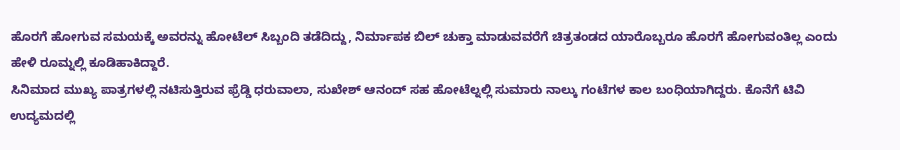ಹೊರಗೆ ಹೋಗುವ ಸಮಯಕ್ಕೆ ಅವರನ್ನು ಹೋಟೆಲ್ ಸಿಬ್ಬಂದಿ ತಡೆದಿದ್ದು, ನಿರ್ಮಾಪಕ ಬಿಲ್ ಚುಕ್ತಾ ಮಾಡುವವರೆಗೆ ಚಿತ್ರತಂಡದ ಯಾರೊಬ್ಬರೂ ಹೊರಗೆ ಹೋಗುವಂತಿಲ್ಲ ಎಂದು ಹೇಳಿ ರೂಮ್ನಲ್ಲಿ ಕೂಡಿಹಾಕಿದ್ದಾರೆ.
ಸಿನಿಮಾದ ಮುಖ್ಯ ಪಾತ್ರಗಳಲ್ಲಿ ನಟಿಸುತ್ತಿರುವ ಫ್ರೆಡ್ಡಿ ಧರುವಾಲಾ, ಸುಖೇಶ್ ಆನಂದ್ ಸಹ ಹೋಟೆಲ್ನಲ್ಲಿ ಸುಮಾರು ನಾಲ್ಕು ಗಂಟೆಗಳ ಕಾಲ ಬಂಧಿಯಾಗಿದ್ದರು. ಕೊನೆಗೆ ಟಿವಿ ಉದ್ಯಮದಲ್ಲಿ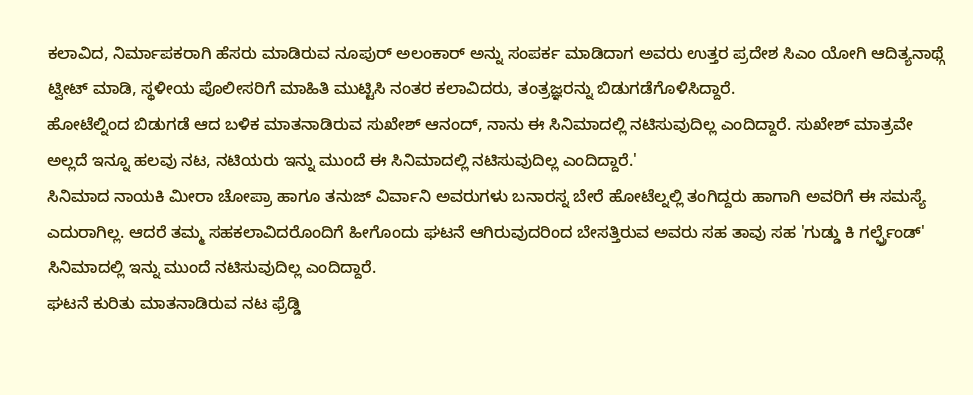ಕಲಾವಿದ, ನಿರ್ಮಾಪಕರಾಗಿ ಹೆಸರು ಮಾಡಿರುವ ನೂಪುರ್ ಅಲಂಕಾರ್ ಅನ್ನು ಸಂಪರ್ಕ ಮಾಡಿದಾಗ ಅವರು ಉತ್ತರ ಪ್ರದೇಶ ಸಿಎಂ ಯೋಗಿ ಆದಿತ್ಯನಾಥ್ಗೆ ಟ್ವೀಟ್ ಮಾಡಿ, ಸ್ಥಳೀಯ ಪೊಲೀಸರಿಗೆ ಮಾಹಿತಿ ಮುಟ್ಟಿಸಿ ನಂತರ ಕಲಾವಿದರು, ತಂತ್ರಜ್ಞರನ್ನು ಬಿಡುಗಡೆಗೊಳಿಸಿದ್ದಾರೆ.
ಹೋಟೆಲ್ನಿಂದ ಬಿಡುಗಡೆ ಆದ ಬಳಿಕ ಮಾತನಾಡಿರುವ ಸುಖೇಶ್ ಆನಂದ್, ನಾನು ಈ ಸಿನಿಮಾದಲ್ಲಿ ನಟಿಸುವುದಿಲ್ಲ ಎಂದಿದ್ದಾರೆ. ಸುಖೇಶ್ ಮಾತ್ರವೇ ಅಲ್ಲದೆ ಇನ್ನೂ ಹಲವು ನಟ, ನಟಿಯರು ಇನ್ನು ಮುಂದೆ ಈ ಸಿನಿಮಾದಲ್ಲಿ ನಟಿಸುವುದಿಲ್ಲ ಎಂದಿದ್ದಾರೆ.'
ಸಿನಿಮಾದ ನಾಯಕಿ ಮೀರಾ ಚೋಪ್ರಾ ಹಾಗೂ ತನುಜ್ ವಿರ್ವಾನಿ ಅವರುಗಳು ಬನಾರಸ್ನ ಬೇರೆ ಹೋಟೆಲ್ನಲ್ಲಿ ತಂಗಿದ್ದರು ಹಾಗಾಗಿ ಅವರಿಗೆ ಈ ಸಮಸ್ಯೆ ಎದುರಾಗಿಲ್ಲ. ಆದರೆ ತಮ್ಮ ಸಹಕಲಾವಿದರೊಂದಿಗೆ ಹೀಗೊಂದು ಘಟನೆ ಆಗಿರುವುದರಿಂದ ಬೇಸತ್ತಿರುವ ಅವರು ಸಹ ತಾವು ಸಹ 'ಗುಡ್ಡು ಕಿ ಗರ್ಲ್ಫ್ರೆಂಡ್' ಸಿನಿಮಾದಲ್ಲಿ ಇನ್ನು ಮುಂದೆ ನಟಿಸುವುದಿಲ್ಲ ಎಂದಿದ್ದಾರೆ.
ಘಟನೆ ಕುರಿತು ಮಾತನಾಡಿರುವ ನಟ ಫ್ರೆಡ್ಡಿ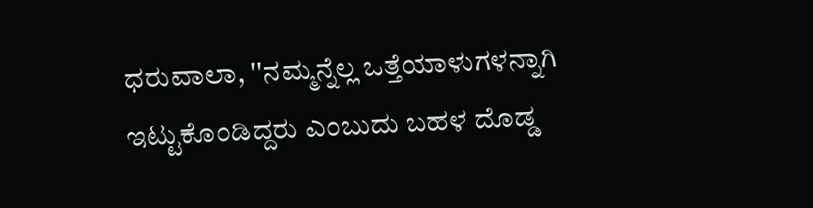ಧರುವಾಲಾ, ''ನಮ್ಮನ್ನೆಲ್ಲ ಒತ್ತೆಯಾಳುಗಳನ್ನಾಗಿ ಇಟ್ಟುಕೊಂಡಿದ್ದರು ಎಂಬುದು ಬಹಳ ದೊಡ್ಡ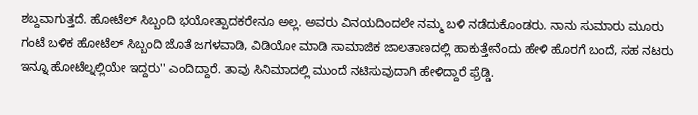ಶಬ್ದವಾಗುತ್ತದೆ. ಹೋಟೆಲ್ ಸಿಬ್ಬಂದಿ ಭಯೋತ್ಪಾದಕರೇನೂ ಅಲ್ಲ. ಅವರು ವಿನಯದಿಂದಲೇ ನಮ್ಮ ಬಳಿ ನಡೆದುಕೊಂಡರು. ನಾನು ಸುಮಾರು ಮೂರು ಗಂಟೆ ಬಳಿಕ ಹೋಟೆಲ್ ಸಿಬ್ಬಂದಿ ಜೊತೆ ಜಗಳವಾಡಿ, ವಿಡಿಯೋ ಮಾಡಿ ಸಾಮಾಜಿಕ ಜಾಲತಾಣದಲ್ಲಿ ಹಾಕುತ್ತೇನೆಂದು ಹೇಳಿ ಹೊರಗೆ ಬಂದೆ, ಸಹ ನಟರು ಇನ್ನೂ ಹೋಟೆಲ್ನಲ್ಲಿಯೇ ಇದ್ದರು'' ಎಂದಿದ್ದಾರೆ. ತಾವು ಸಿನಿಮಾದಲ್ಲಿ ಮುಂದೆ ನಟಿಸುವುದಾಗಿ ಹೇಳಿದ್ದಾರೆ ಫ್ರೆಡ್ಡಿ.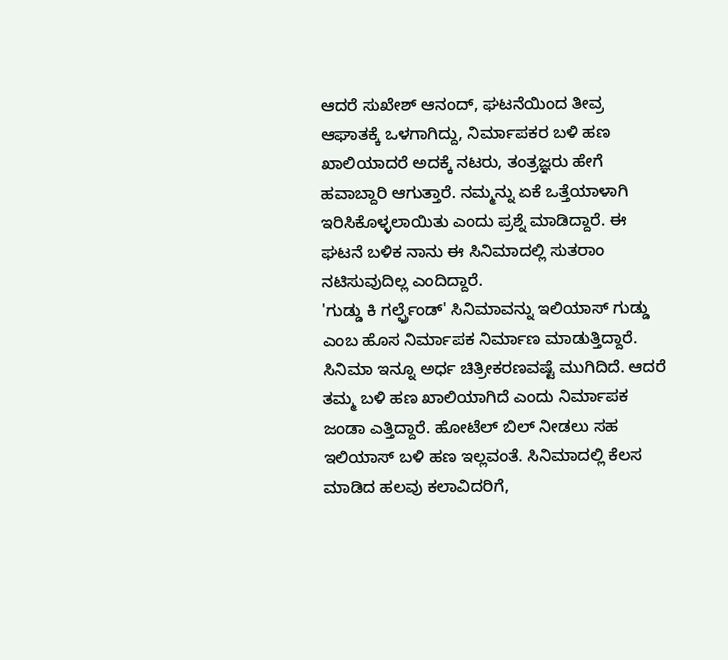ಆದರೆ ಸುಖೇಶ್ ಆನಂದ್, ಘಟನೆಯಿಂದ ತೀವ್ರ ಆಘಾತಕ್ಕೆ ಒಳಗಾಗಿದ್ದು, ನಿರ್ಮಾಪಕರ ಬಳಿ ಹಣ ಖಾಲಿಯಾದರೆ ಅದಕ್ಕೆ ನಟರು, ತಂತ್ರಜ್ಞರು ಹೇಗೆ ಹವಾಬ್ದಾರಿ ಆಗುತ್ತಾರೆ. ನಮ್ಮನ್ನು ಏಕೆ ಒತ್ತೆಯಾಳಾಗಿ ಇರಿಸಿಕೊಳ್ಳಲಾಯಿತು ಎಂದು ಪ್ರಶ್ನೆ ಮಾಡಿದ್ದಾರೆ. ಈ ಘಟನೆ ಬಳಿಕ ನಾನು ಈ ಸಿನಿಮಾದಲ್ಲಿ ಸುತರಾಂ ನಟಿಸುವುದಿಲ್ಲ ಎಂದಿದ್ದಾರೆ.
'ಗುಡ್ಡು ಕಿ ಗರ್ಲ್ಫ್ರೆಂಡ್' ಸಿನಿಮಾವನ್ನು ಇಲಿಯಾಸ್ ಗುಡ್ಡು ಎಂಬ ಹೊಸ ನಿರ್ಮಾಪಕ ನಿರ್ಮಾಣ ಮಾಡುತ್ತಿದ್ದಾರೆ. ಸಿನಿಮಾ ಇನ್ನೂ ಅರ್ಧ ಚಿತ್ರೀಕರಣವಷ್ಟೆ ಮುಗಿದಿದೆ. ಆದರೆ ತಮ್ಮ ಬಳಿ ಹಣ ಖಾಲಿಯಾಗಿದೆ ಎಂದು ನಿರ್ಮಾಪಕ ಜಂಡಾ ಎತ್ತಿದ್ದಾರೆ. ಹೋಟೆಲ್ ಬಿಲ್ ನೀಡಲು ಸಹ ಇಲಿಯಾಸ್ ಬಳಿ ಹಣ ಇಲ್ಲವಂತೆ. ಸಿನಿಮಾದಲ್ಲಿ ಕೆಲಸ ಮಾಡಿದ ಹಲವು ಕಲಾವಿದರಿಗೆ,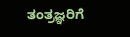ತಂತ್ರಜ್ಞರಿಗೆ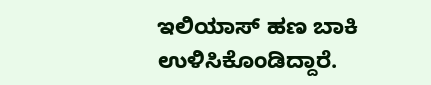ಇಲಿಯಾಸ್ ಹಣ ಬಾಕಿ ಉಳಿಸಿಕೊಂಡಿದ್ದಾರೆ.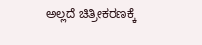ಅಲ್ಲದೆ ಚಿತ್ರೀಕರಣಕ್ಕೆ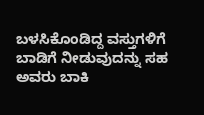ಬಳಸಿಕೊಂಡಿದ್ದ ವಸ್ತುಗಳಿಗೆ ಬಾಡಿಗೆ ನೀಡುವುದನ್ನು ಸಹ ಅವರು ಬಾಕಿ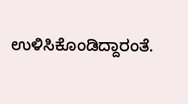ಉಳಿಸಿಕೊಂಡಿದ್ದಾರಂತೆ.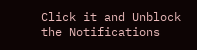Click it and Unblock the Notifications